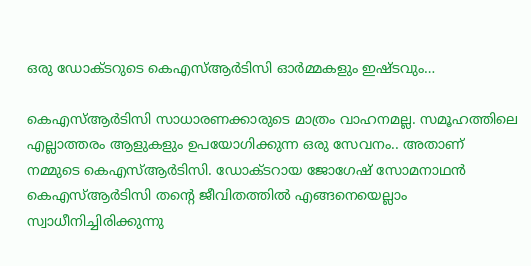ഒരു ഡോക്ടറുടെ കെഎസ്ആര്‍ടിസി ഓര്‍മ്മകളും ഇഷ്ടവും…

കെഎസ്ആര്‍ടിസി സാധാരണക്കാരുടെ മാത്രം വാഹനമല്ല. സമൂഹത്തിലെ എല്ലാത്തരം ആളുകളും ഉപയോഗിക്കുന്ന ഒരു സേവനം.. അതാണ്‌ നമ്മുടെ കെഎസ്ആര്‍ടിസി. ഡോക്ടറായ ജോഗേഷ് സോമനാഥന്‍ കെഎസ്ആര്‍ടിസി തന്‍റെ ജീവിതത്തില്‍ എങ്ങനെയെല്ലാം സ്വാധീനിച്ചിരിക്കുന്നു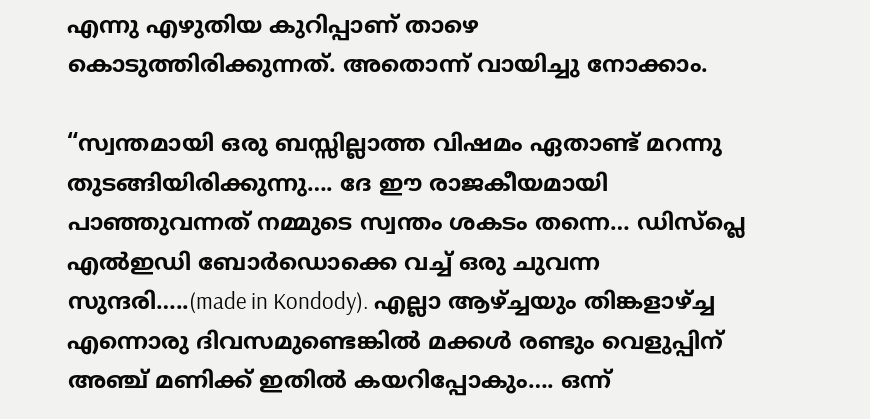എന്നു എഴുതിയ കുറിപ്പാണ് താഴെ കൊടുത്തിരിക്കുന്നത്. അതൊന്ന് വായിച്ചു നോക്കാം.

“സ്വന്തമായി ഒരു ബസ്സില്ലാത്ത വിഷമം ഏതാണ്ട് മറന്നു തുടങ്ങിയിരിക്കുന്നു…. ദേ ഈ രാജകീയമായി പാഞ്ഞുവന്നത് നമ്മുടെ സ്വന്തം ശകടം തന്നെ… ഡിസ്‌പ്ലെ എൽഇഡി ബോർഡൊക്കെ വച്ച് ഒരു ചുവന്ന സുന്ദരി…..(made in Kondody). എല്ലാ ആഴ്ച്ചയും തിങ്കളാഴ്ച്ച എന്നൊരു ദിവസമുണ്ടെങ്കിൽ മക്കൾ രണ്ടും വെളുപ്പിന് അഞ്ച് മണിക്ക് ഇതിൽ കയറിപ്പോകും…. ഒന്ന്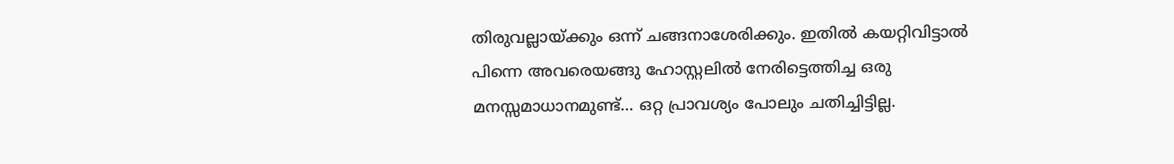തിരുവല്ലായ്ക്കും ഒന്ന് ചങ്ങനാശേരിക്കും. ഇതിൽ കയറ്റിവിട്ടാൽ പിന്നെ അവരെയങ്ങു ഹോസ്റ്റലിൽ നേരിട്ടെത്തിച്ച ഒരു മനസ്സമാധാനമുണ്ട്… ഒറ്റ പ്രാവശ്യം പോലും ചതിച്ചിട്ടില്ല.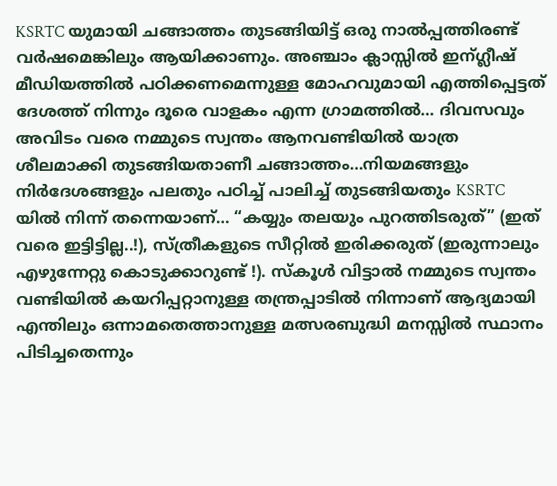KSRTC യുമായി ചങ്ങാത്തം തുടങ്ങിയിട്ട് ഒരു നാൽപ്പത്തിരണ്ട്‌ വർഷമെങ്കിലും ആയിക്കാണും. അഞ്ചാം ക്ലാസ്സിൽ ഇന്ഗ്ലീഷ് മീഡിയത്തിൽ പഠിക്കണമെന്നുള്ള മോഹവുമായി എത്തിപ്പെട്ടത് ദേശത്ത് നിന്നും ദൂരെ വാളകം എന്ന ഗ്രാമത്തിൽ… ദിവസവും അവിടം വരെ നമ്മുടെ സ്വന്തം ആനവണ്ടിയിൽ യാത്ര ശീലമാക്കി തുടങ്ങിയതാണീ ചങ്ങാത്തം…നിയമങ്ങളും നിർദേശങ്ങളും പലതും പഠിച്ച് പാലിച്ച് തുടങ്ങിയതും KSRTC യിൽ നിന്ന് തന്നെയാണ്… “കയ്യും തലയും പുറത്തിടരുത്” (ഇത് വരെ ഇട്ടിട്ടില്ല..!), സ്ത്രീകളുടെ സീറ്റിൽ ഇരിക്കരുത് (ഇരുന്നാലും എഴുന്നേറ്റു കൊടുക്കാറുണ്ട് !). സ്‌കൂൾ വിട്ടാൽ നമ്മുടെ സ്വന്തം വണ്ടിയിൽ കയറിപ്പറ്റാനുള്ള തന്ത്രപ്പാടിൽ നിന്നാണ് ആദ്യമായി എന്തിലും ഒന്നാമതെത്താനുള്ള മത്സരബുദ്ധി മനസ്സിൽ സ്ഥാനം പിടിച്ചതെന്നും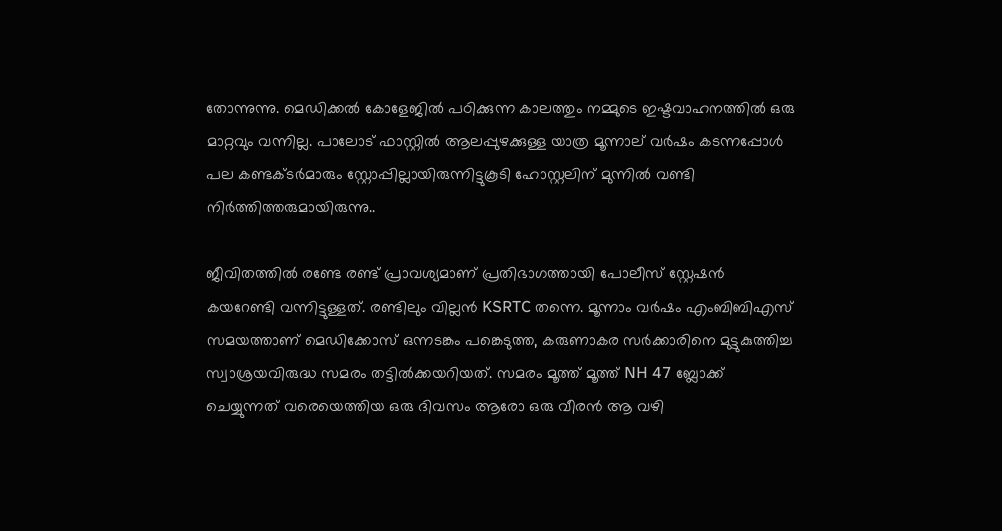തോന്നുന്നു. മെഡിക്കൽ കോളേജിൽ പഠിക്കുന്ന കാലത്തും നമ്മുടെ ഇഷ്ടവാഹനത്തിൽ ഒരു മാറ്റവും വന്നില്ല. പാലോട് ഫാസ്റ്റിൽ ആലപ്പുഴക്കുള്ള യാത്ര മൂന്നാല് വർഷം കടന്നപ്പോൾ പല കണ്ടക്ടർമാരും സ്റ്റോപ്പില്ലായിരുന്നിട്ടുകൂടി ഹോസ്റ്റലിന് മുന്നിൽ വണ്ടി നിർത്തിത്തരുമായിരുന്നു..

ജീവിതത്തിൽ രണ്ടേ രണ്ട് പ്രാവശ്യമാണ് പ്രതിഭാഗത്തായി പോലീസ് സ്റ്റേഷൻ കയറേണ്ടി വന്നിട്ടുള്ളത്. രണ്ടിലും വില്ലൻ KSRTC തന്നെ. മൂന്നാം വർഷം എംബിബിഎസ് സമയത്താണ് മെഡിക്കോസ് ഒന്നടങ്കം പങ്കെടുത്ത, കരുണാകര സർക്കാരിനെ മുട്ടുകുത്തിച്ച സ്വാശ്രയവിരുദ്ധ സമരം തട്ടിൽക്കയറിയത്. സമരം മൂത്ത് മൂത്ത് NH 47 ബ്ലോക്ക് ചെയ്യുന്നത് വരെയെത്തിയ ഒരു ദിവസം ആരോ ഒരു വീരൻ ആ വഴി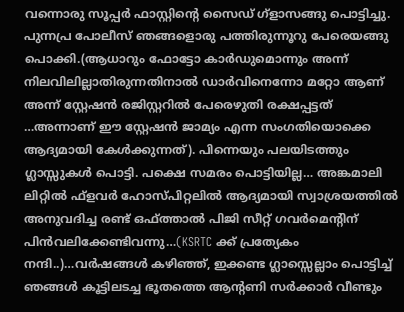വന്നൊരു സൂപ്പർ ഫാസ്റ്റിന്റെ സൈഡ് ഗ്ളാസങ്ങു പൊട്ടിച്ചു. പുന്നപ്ര പോലീസ് ഞങ്ങളൊരു പത്തിരുന്നൂറു പേരെയങ്ങു പൊക്കി.(ആധാറും ഫോട്ടോ കാർഡുമൊന്നും അന്ന് നിലവിലില്ലാതിരുന്നതിനാൽ ഡാർവിനെന്നോ മറ്റോ ആണ് അന്ന് സ്റ്റേഷൻ രജിസ്റ്ററിൽ പേരെഴുതി രക്ഷപ്പട്ടത് …അന്നാണ് ഈ സ്റ്റേഷൻ ജാമ്യം എന്ന സംഗതിയൊക്കെ ആദ്യമായി കേൾക്കുന്നത്). പിന്നെയും പലയിടത്തും ഗ്ലാസ്സുകൾ പൊട്ടി. പക്ഷെ സമരം പൊട്ടിയില്ല… അങ്കമാലി ലിറ്റിൽ ഫ്‌ളവർ ഹോസ്പിറ്റലിൽ ആദ്യമായി സ്വാശ്രയത്തിൽ അനുവദിച്ച രണ്ട് ഒഫ്ത്താൽ പിജി സീറ്റ് ഗവർമെന്റിന് പിൻവലിക്കേണ്ടിവന്നു…(KSRTC ക്ക് പ്രത്യേകം നന്ദി..)…വർഷങ്ങൾ കഴിഞ്ഞ്, ഇക്കണ്ട ഗ്ലാസ്സെല്ലാം പൊട്ടിച്ച് ഞങ്ങൾ കൂട്ടിലടച്ച ഭൂതത്തെ ആന്റണി സർക്കാർ വീണ്ടും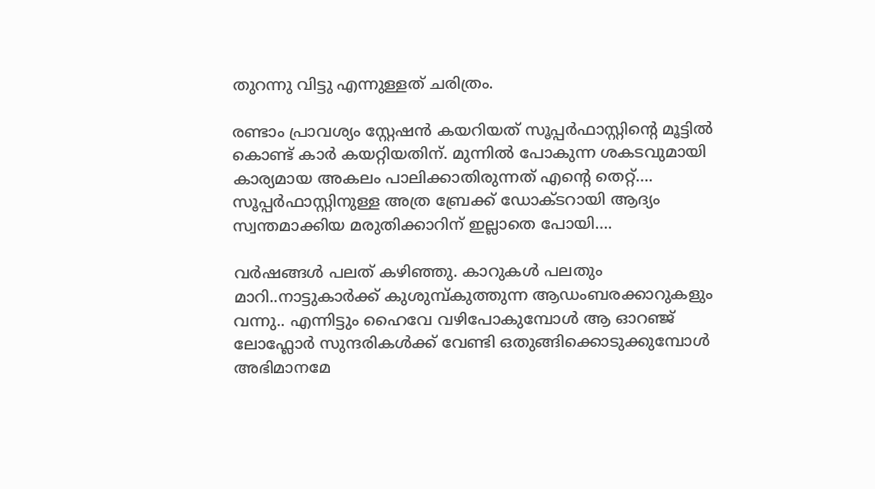തുറന്നു വിട്ടു എന്നുള്ളത് ചരിത്രം.

രണ്ടാം പ്രാവശ്യം സ്റ്റേഷൻ കയറിയത് സൂപ്പർഫാസ്റ്റിന്റെ മൂട്ടിൽ കൊണ്ട് കാർ കയറ്റിയതിന്. മുന്നിൽ പോകുന്ന ശകടവുമായി കാര്യമായ അകലം പാലിക്കാതിരുന്നത് എന്റെ തെറ്റ്…. സൂപ്പർഫാസ്റ്റിനുള്ള അത്ര ബ്രേക്ക് ഡോക്ടറായി ആദ്യം സ്വന്തമാക്കിയ മരുതിക്കാറിന് ഇല്ലാതെ പോയി….

വർഷങ്ങൾ പലത് കഴിഞ്ഞു. കാറുകൾ പലതും മാറി..നാട്ടുകാർക്ക് കുശുമ്പ്കുത്തുന്ന ആഡംബരക്കാറുകളും വന്നു.. എന്നിട്ടും ഹൈവേ വഴിപോകുമ്പോൾ ആ ഓറഞ്ജ് ലോഫ്ലോർ സുന്ദരികൾക്ക് വേണ്ടി ഒതുങ്ങിക്കൊടുക്കുമ്പോൾ അഭിമാനമേ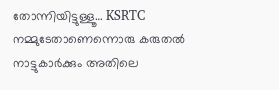തോന്നിയിട്ടുള്ളൂ… KSRTC നമ്മുടേതാണെന്നൊരു കരുതൽ നാട്ടുകാർക്കും അതിലെ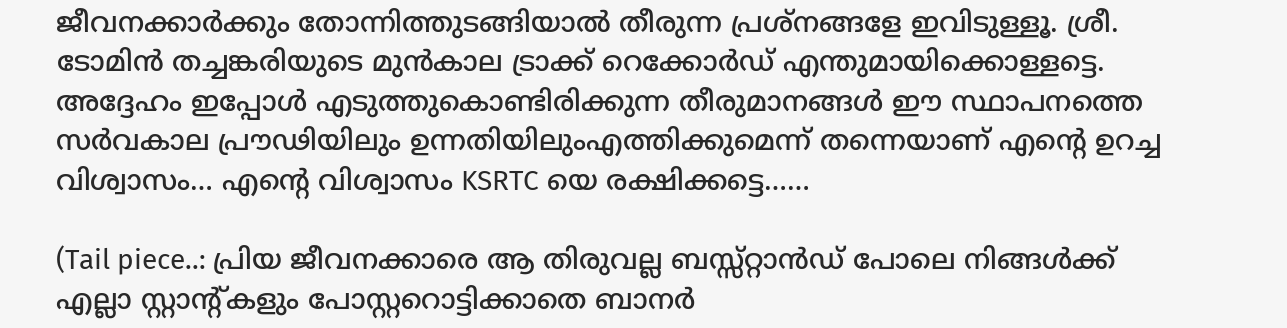ജീവനക്കാർക്കും തോന്നിത്തുടങ്ങിയാൽ തീരുന്ന പ്രശ്നങ്ങളേ ഇവിടുള്ളൂ. ശ്രീ. ടോമിൻ തച്ചങ്കരിയുടെ മുൻകാല ട്രാക്ക് റെക്കോർഡ് എന്തുമായിക്കൊള്ളട്ടെ. അദ്ദേഹം ഇപ്പോൾ എടുത്തുകൊണ്ടിരിക്കുന്ന തീരുമാനങ്ങൾ ഈ സ്ഥാപനത്തെ സർവകാല പ്രൗഢിയിലും ഉന്നതിയിലുംഎത്തിക്കുമെന്ന്‌ തന്നെയാണ് എന്റെ ഉറച്ച വിശ്വാസം… എന്റെ വിശ്വാസം KSRTC യെ രക്ഷിക്കട്ടെ……

(Tail piece..: പ്രിയ ജീവനക്കാരെ ആ തിരുവല്ല ബസ്സ്റ്റാൻഡ് പോലെ നിങ്ങൾക്ക് എല്ലാ സ്റ്റാന്റ്കളും പോസ്റ്ററൊട്ടിക്കാതെ ബാനർ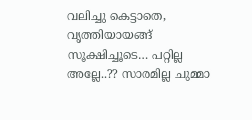വലിച്ചു കെട്ടാതെ, വൃത്തിയായങ്ങ് സൂക്ഷിച്ചൂടെ… പറ്റില്ല അല്ലേ..?? സാരമില്ല ചുമ്മാ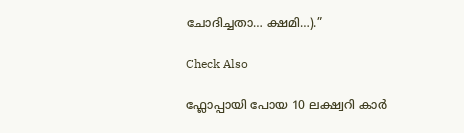ചോദിച്ചതാ… ക്ഷമി…).”

Check Also

ഫ്ലോപ്പായി പോയ 10 ലക്ഷ്വറി കാർ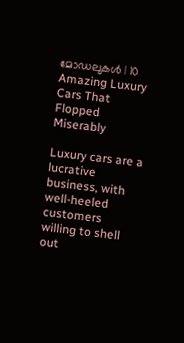മോഡലുകൾ | 10 Amazing Luxury Cars That Flopped Miserably

Luxury cars are a lucrative business, with well-heeled customers willing to shell out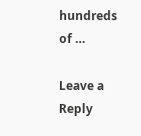hundreds of …

Leave a Reply